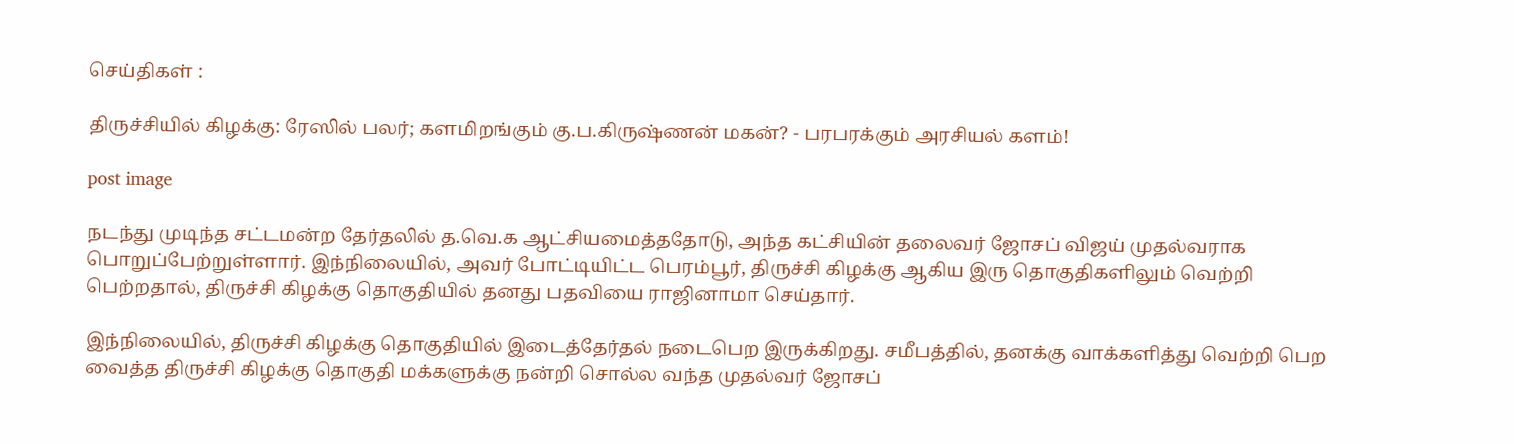செய்திகள் :

திருச்சியில் கிழக்கு: ரேஸில் பலர்; களமிறங்கும் கு.ப.கிருஷ்ணன் மகன்? - பரபரக்கும் அரசியல் களம்!

post image

நடந்து முடிந்த சட்டமன்ற தேர்தலில் த.வெ.க ஆட்சியமைத்ததோடு, அந்த கட்சியின் தலைவர் ஜோசப் விஜய் முதல்வராக பொறுப்பேற்றுள்ளார். இந்நிலையில், அவர் போட்டியிட்ட பெரம்பூர், திருச்சி கிழக்கு ஆகிய இரு தொகுதிகளிலும் வெற்றி பெற்றதால், திருச்சி கிழக்கு தொகுதியில் தனது பதவியை ராஜினாமா செய்தார்.

இந்நிலையில், திருச்சி கிழக்கு தொகுதியில் இடைத்தேர்தல் நடைபெற இருக்கிறது. சமீபத்தில், தனக்கு வாக்களித்து வெற்றி பெற வைத்த திருச்சி கிழக்கு தொகுதி மக்களுக்கு நன்றி சொல்ல வந்த முதல்வர் ஜோசப்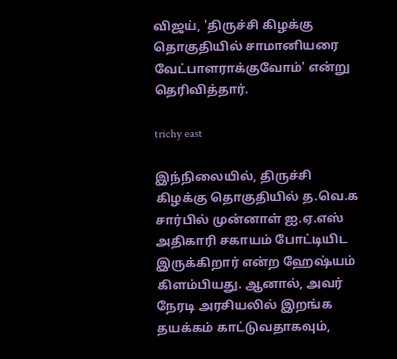விஜய், 'திருச்சி கிழக்கு தொகுதியில் சாமானியரை வேட்பாளராக்குவோம்' என்று தெரிவித்தார்.

trichy east

இந்நிலையில், திருச்சி கிழக்கு தொகுதியில் த.வெ.க சார்பில் முன்னாள் ஐ.ஏ.எஸ் அதிகாரி சகாயம் போட்டியிட இருக்கிறார் என்ற ஹேஷ்யம் கிளம்பியது. ஆனால், அவர் நேரடி அரசியலில் இறங்க தயக்கம் காட்டுவதாகவும்,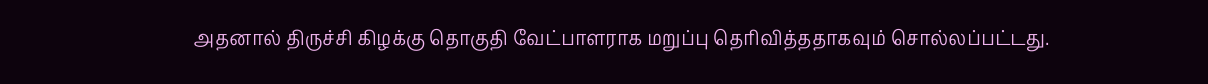அதனால் திருச்சி கிழக்கு தொகுதி வேட்பாளராக மறுப்பு தெரிவித்ததாகவும் சொல்லப்பட்டது.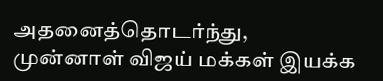அதனைத்தொடர்ந்து, முன்னாள் விஜய் மக்கள் இயக்க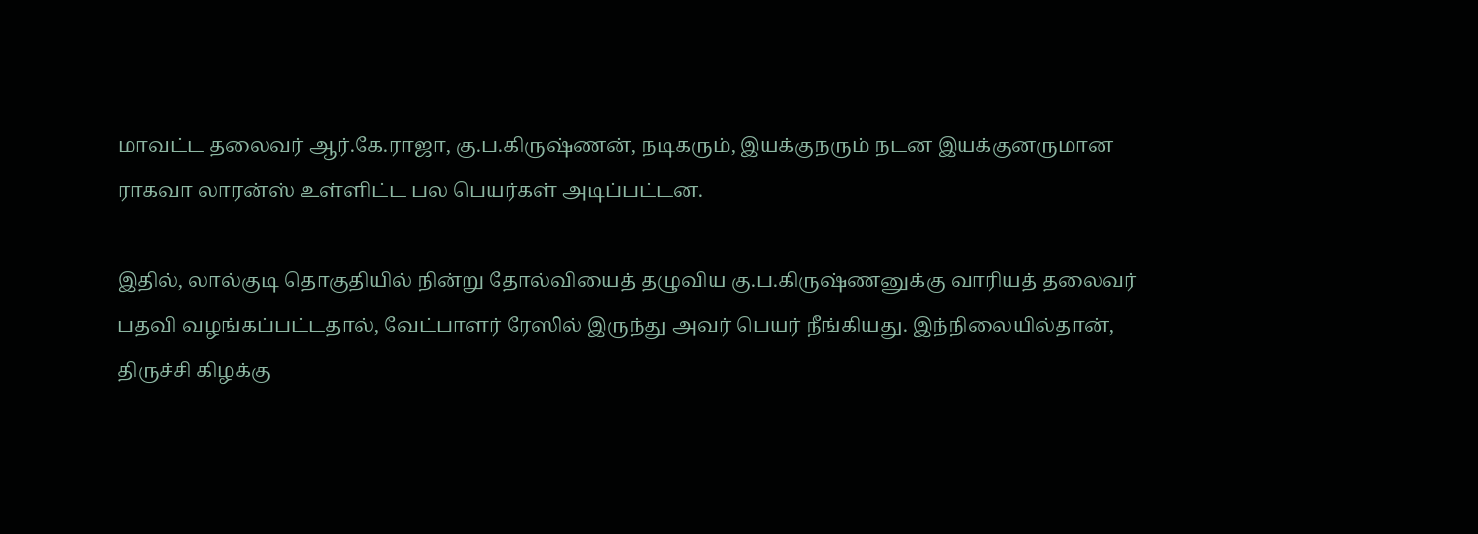மாவட்ட தலைவர் ஆர்.கே.ராஜா, கு.ப.கிருஷ்ணன், நடிகரும், இயக்குநரும் நடன இயக்குனருமான ராகவா லாரன்ஸ் உள்ளிட்ட பல பெயர்கள் அடிப்பட்டன.

இதில், லால்குடி தொகுதியில் நின்று தோல்வியைத் தழுவிய கு.ப.கிருஷ்ணனுக்கு வாரியத் தலைவர் பதவி வழங்கப்பட்டதால், வேட்பாளர் ரேஸில் இருந்து அவர் பெயர் நீங்கியது. இந்நிலையில்தான், திருச்சி கிழக்கு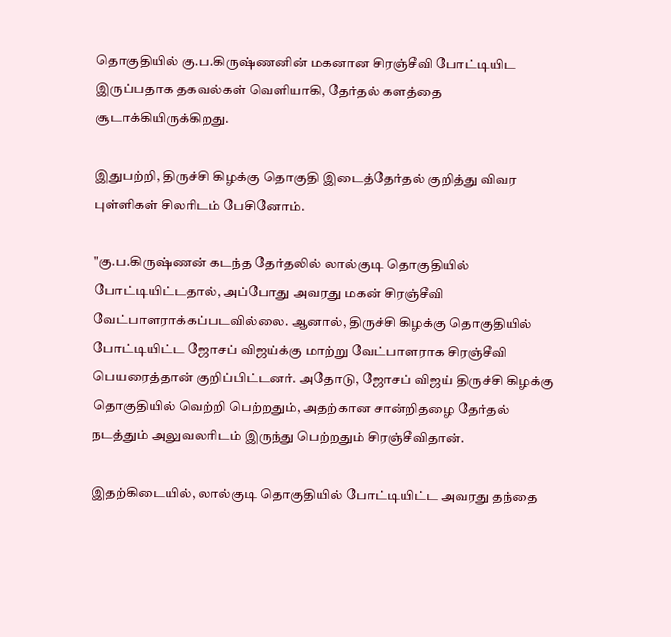தொகுதியில் கு.ப.கிருஷ்ணனின் மகனான சிரஞ்சீவி போட்டியிட இருப்பதாக தகவல்கள் வெளியாகி, தேர்தல் களத்தை சூடாக்கியிருக்கிறது.

இதுபற்றி, திருச்சி கிழக்கு தொகுதி இடைத்தேர்தல் குறித்து விவர புள்ளிகள் சிலரிடம் பேசினோம்.

"கு.ப.கிருஷ்ணன் கடந்த தேர்தலில் லால்குடி தொகுதியில் போட்டியிட்டதால், அப்போது அவரது மகன் சிரஞ்சீவி வேட்பாளராக்கப்படவில்லை. ஆனால், திருச்சி கிழக்கு தொகுதியில் போட்டியிட்ட ஜோசப் விஜய்க்கு மாற்று வேட்பாளராக சிரஞ்சீவி பெயரைத்தான் குறிப்பிட்டனர். அதோடு, ஜோசப் விஜய் திருச்சி கிழக்கு தொகுதியில் வெற்றி பெற்றதும், அதற்கான சான்றிதழை தேர்தல் நடத்தும் அலுவலரிடம் இருந்து பெற்றதும் சிரஞ்சீவிதான்.

இதற்கிடையில், லால்குடி தொகுதியில் போட்டியிட்ட அவரது தந்தை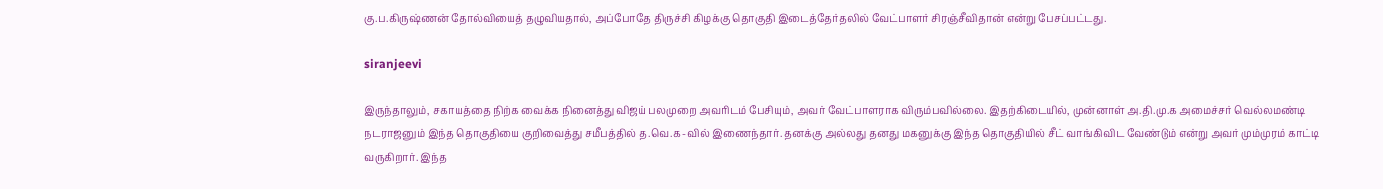கு.ப.கிருஷ்ணன் தோல்வியைத் தழுவியதால், அப்போதே திருச்சி கிழக்கு தொகுதி இடைத்தேர்தலில் வேட்பாளர் சிரஞ்சீவிதான் என்று பேசப்பட்டது.

siranjeevi

இருந்தாலும், சகாயத்தை நிற்க வைக்க நினைத்து விஜய் பலமுறை அவரிடம் பேசியும், அவர் வேட்பாளராக விரும்பவில்லை. இதற்கிடையில், முன்னாள் அ.தி.மு.க அமைச்சர் வெல்லமண்டி நடராஜனும் இந்த தொகுதியை குறிவைத்து சமீபத்தில் த.வெ.க-வில் இணைந்தார். தனக்கு அல்லது தனது மகனுக்கு இந்த தொகுதியில் சீட் வாங்கிவிட வேண்டும் என்று அவர் மும்முரம் காட்டி வருகிறார். இந்த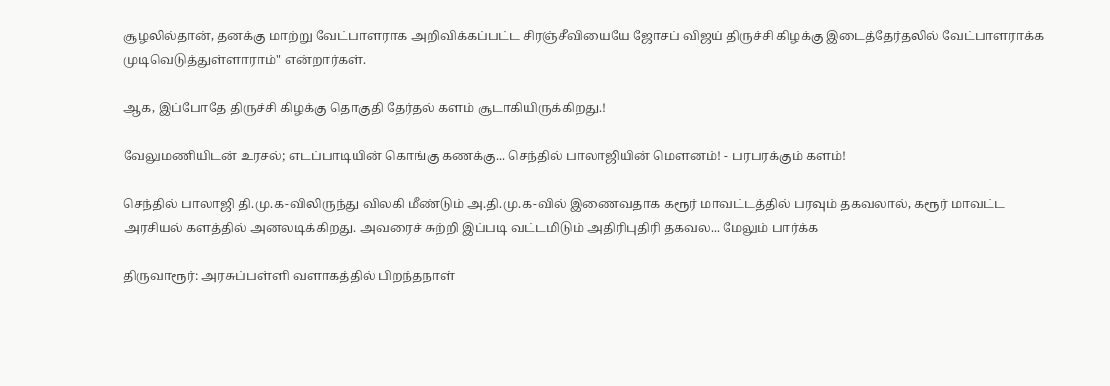சூழலில்தான், தனக்கு மாற்று வேட்பாளராக அறிவிக்கப்பட்ட சிரஞ்சீவியையே ஜோசப் விஜய் திருச்சி கிழக்கு இடைத்தேர்தலில் வேட்பாளராக்க முடிவெடுத்துள்ளாராம்" என்றார்கள்.

ஆக, இப்போதே திருச்சி கிழக்கு தொகுதி தேர்தல் களம் சூடாகியிருக்கிறது.!

வேலுமணியிடன் உரசல்; எடப்பாடியின் கொங்கு கணக்கு... செந்தில் பாலாஜியின் மெளனம்! - பரபரக்கும் களம்!

செந்தில் பாலாஜி தி.மு.க-விலிருந்து விலகி மீண்டும் அ.தி.மு.க-வில் இணைவதாக கரூர் மாவட்டத்தில் பரவும் தகவலால், கரூர் மாவட்ட அரசியல் களத்தில் அனலடிக்கிறது. அவரைச் சுற்றி இப்படி வட்டமிடும் அதிரிபுதிரி தகவல... மேலும் பார்க்க

திருவாரூர்: அரசுப்பள்ளி வளாகத்தில் பிறந்தநாள்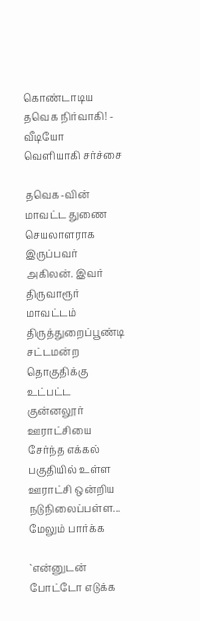கொண்டாடிய தவெக நிர்வாகி! - வீடியோ வெளியாகி சர்ச்சை

தவெக-வின் மாவட்ட துணை செயலாளராக இருப்பவர் அகிலன். இவர் திருவாரூர் மாவட்டம் திருத்துறைப்பூண்டி சட்டமன்ற தொகுதிக்கு உட்பட்ட குன்னலூர் ஊராட்சியை சேர்ந்த எக்கல் பகுதியில் உள்ள ஊராட்சி ஒன்றிய நடுநிலைப்பள்ள... மேலும் பார்க்க

`என்னுடன் போட்டோ எடுக்க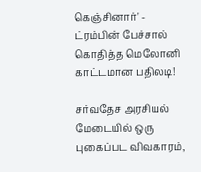கெஞ்சினார்' - ட்ரம்பின் பேச்சால் கொதித்த மெலோனி காட்டமான பதிலடி!

சர்வதேச அரசியல் மேடையில் ஒரு புகைப்பட விவகாரம்,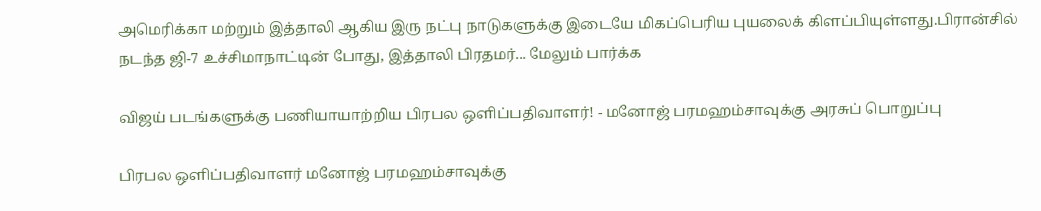அமெரிக்கா மற்றும் இத்தாலி ஆகிய இரு நட்பு நாடுகளுக்கு இடையே மிகப்பெரிய புயலைக் கிளப்பியுள்ளது.பிரான்சில் நடந்த ஜி-7 உச்சிமாநாட்டின் போது, இத்தாலி பிரதமர்... மேலும் பார்க்க

விஜய் படங்களுக்கு பணியாயாற்றிய பிரபல ஒளிப்பதிவாளர்! - மனோஜ் பரமஹம்சாவுக்கு அரசுப் பொறுப்பு

பிரபல ஒளிப்பதிவாளர் மனோஜ் பரமஹம்சாவுக்கு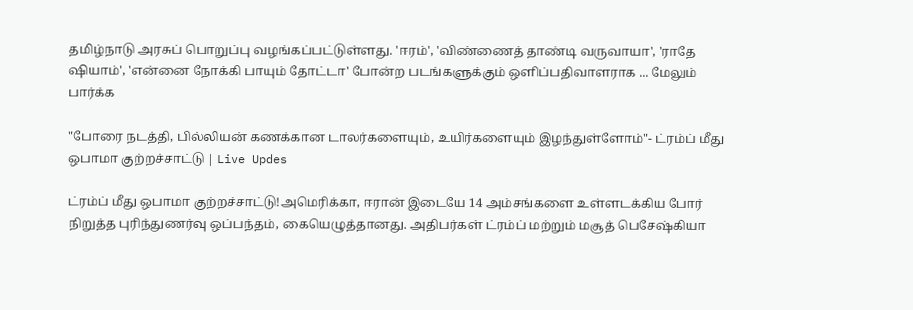தமிழ்நாடு அரசுப் பொறுப்பு வழங்கப்பட்டுள்ளது. 'ஈரம்', 'விண்ணைத் தாண்டி வருவாயா', 'ராதே ஷியாம்', 'என்னை நோக்கி பாயும் தோட்டா' போன்ற படங்களுக்கும் ஒளிப்பதிவாளராக ... மேலும் பார்க்க

"போரை நடத்தி, பில்லியன் கணக்கான டாலர்களையும், உயிர்களையும் இழந்துள்ளோம்"- ட்ரம்ப் மீது ஒபாமா குற்றச்சாட்டு | Live Updes

ட்ரம்ப் மீது ஒபாமா குற்றச்சாட்டு!அமெரிக்கா, ஈரான் இடையே 14 அம்சங்களை உள்ளடக்கிய போர் நிறுத்த புரிந்துணர்வு ஒப்பந்தம், கையெழுத்தானது. அதிபர்கள் ட்ரம்ப் மற்றும் மசூத் பெசேஷ்கியா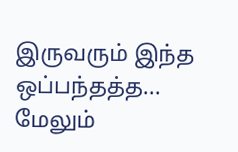இருவரும் இந்த ஒப்பந்தத்த... மேலும்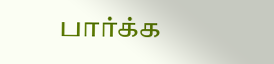பார்க்க